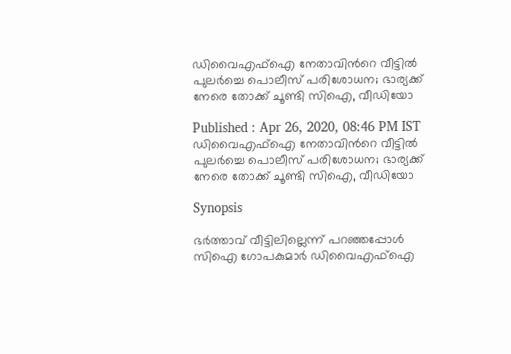ഡിവൈഎഫ്ഐ നേതാവിന്‍റെ വീട്ടിൽ പുലർച്ചെ പൊലീസ് പരിശോധന; ഭാര്യക്ക് നേരെ തോക്ക് ചൂണ്ടി സിഐ, വീഡിയോ

Published : Apr 26, 2020, 08:46 PM IST
ഡിവൈഎഫ്ഐ നേതാവിന്‍റെ വീട്ടിൽ പുലർച്ചെ പൊലീസ് പരിശോധന; ഭാര്യക്ക് നേരെ തോക്ക് ചൂണ്ടി സിഐ, വീഡിയോ

Synopsis

ഭര്‍ത്താവ് വീട്ടിലില്ലെന്ന് പറഞ്ഞപ്പോള്‍  സിഐ ഗോപകുമാര്‍ ഡിവൈഎഫ്ഐ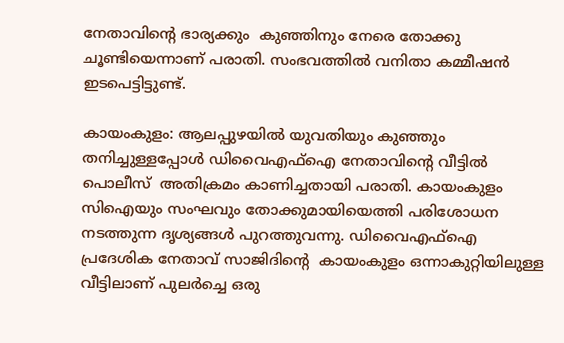നേതാവിന്‍റെ ഭാര്യക്കും  കുഞ്ഞിനും നേരെ തോക്കു ചൂണ്ടിയെന്നാണ് പരാതി. സംഭവത്തില്‍ വനിതാ കമ്മീഷന്‍ ഇടപെട്ടിട്ടുണ്ട്.

കായംകുളം: ആലപ്പുഴയില്‍ യുവതിയും കുഞ്ഞും തനിച്ചുള്ളപ്പോള്‍ ഡിവൈഎഫ്‌ഐ നേതാവിന്റെ വീട്ടില്‍ പൊലീസ്  അതിക്രമം കാണിച്ചതായി പരാതി. കായംകുളം സിഐയും സംഘവും തോക്കുമായിയെത്തി പരിശോധന നടത്തുന്ന ദൃശ്യങ്ങള്‍ പുറത്തുവന്നു. ഡിവൈഎഫ്‌ഐ പ്രദേശിക നേതാവ് സാജിദിന്‍റെ  കായംകുളം ഒന്നാകുറ്റിയിലുള്ള വീട്ടിലാണ് പുലര്‍ച്ചെ ഒരു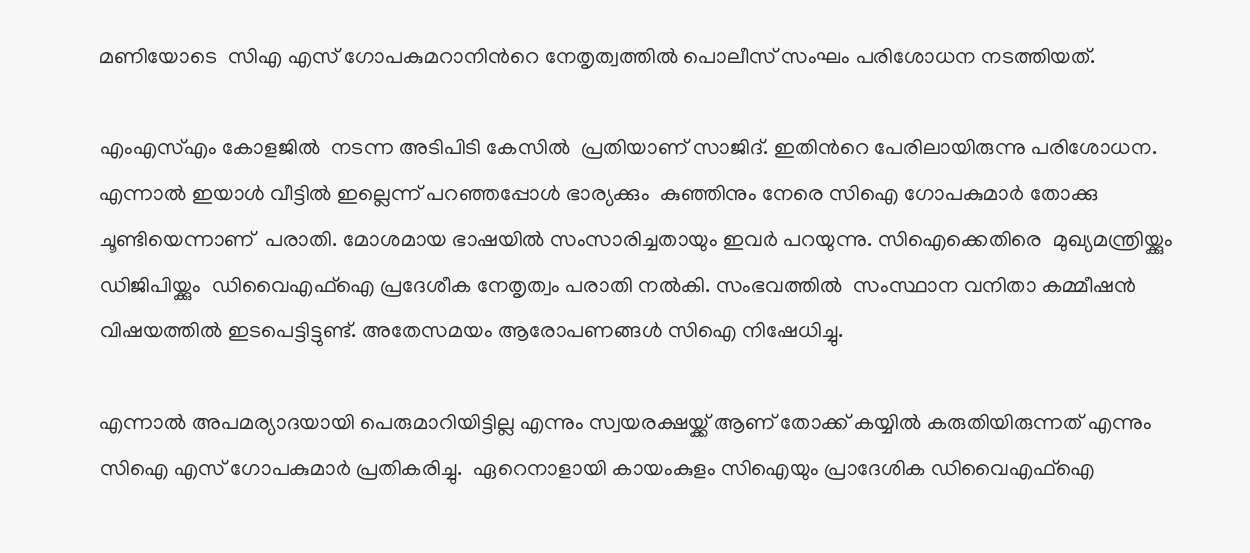മണിയോടെ  സിഎ എസ് ഗോപകുമറാനിന്‍റെ നേതൃത്വത്തില്‍ പൊലീസ് സംഘം പരിശോധന നടത്തിയത്.

എംഎസ്എം കോളജില്‍  നടന്ന അടിപിടി കേസില്‍  പ്രതിയാണ് സാജിദ്. ഇതിന്‍റെ പേരിലായിരുന്നു പരിശോധന. എന്നാല്‍ ഇയാള്‍ വീട്ടില്‍ ഇല്ലെന്ന് പറഞ്ഞപ്പോൾ ഭാര്യക്കും  കുഞ്ഞിനും നേരെ സിഐ ഗോപകുമാര്‍ തോക്കു ചൂണ്ടിയെന്നാണ്  പരാതി. മോശമായ ഭാഷയിൽ സംസാരിച്ചതായും ഇവർ പറയുന്നു. സിഐക്കെതിരെ  മുഖ്യമന്ത്രിയ്ക്കും ഡിജിപിയ്ക്കും  ഡിവൈഎഫ്‌ഐ പ്രദേശീക നേതൃത്വം പരാതി നൽകി. സംഭവത്തില്‍  സംസ്ഥാന വനിതാ കമ്മീഷൻ വിഷയത്തിൽ ഇടപെട്ടിട്ടുണ്ട്. അതേസമയം ആരോപണങ്ങൾ സിഐ നിഷേധിച്ചു.

എന്നാല്‍ അപമര്യാദയായി പെരുമാറിയിട്ടില്ല എന്നും സ്വയരക്ഷയ്ക്ക് ആണ് തോക്ക് കയ്യിൽ കരുതിയിരുന്നത് എന്നും സിഐ എസ് ഗോപകുമാര്‍ പ്രതികരിച്ചു.  ഏറെനാളായി കായംകുളം സിഐയും പ്രാദേശിക ഡിവൈഎഫ്ഐ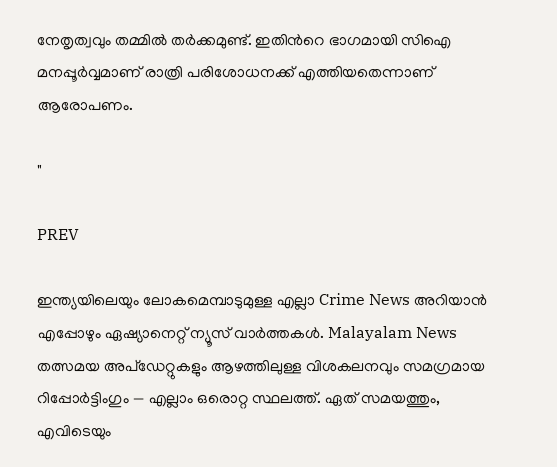നേതൃത്വവും തമ്മിൽ തർക്കമുണ്ട്. ഇതിന്‍റെ ഭാഗമായി സിഐ മനപ്പൂര്‍വ്വമാണ് രാത്രി പരിശോധനക്ക് എത്തിയതെന്നാണ് ആരോപണം.

"

PREV

ഇന്ത്യയിലെയും ലോകമെമ്പാടുമുള്ള എല്ലാ Crime News അറിയാൻ എപ്പോഴും ഏഷ്യാനെറ്റ് ന്യൂസ് വാർത്തകൾ. Malayalam News  തത്സമയ അപ്‌ഡേറ്റുകളും ആഴത്തിലുള്ള വിശകലനവും സമഗ്രമായ റിപ്പോർട്ടിംഗും — എല്ലാം ഒരൊറ്റ സ്ഥലത്ത്. ഏത് സമയത്തും, എവിടെയും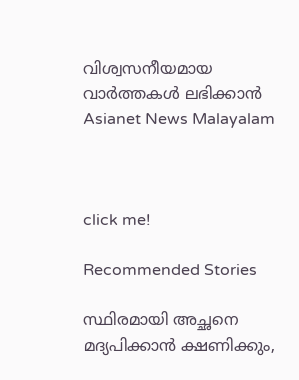വിശ്വസനീയമായ വാർത്തകൾ ലഭിക്കാൻ Asianet News Malayalam



click me!

Recommended Stories

സ്ഥിരമായി അച്ഛനെ മദ്യപിക്കാൻ ക്ഷണിക്കും,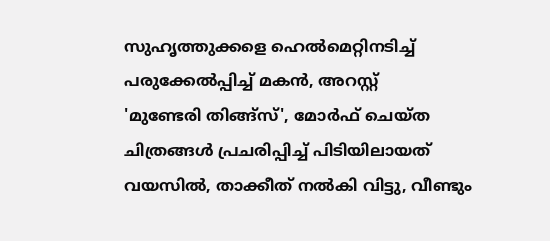സുഹൃത്തുക്കളെ ഹെൽമെറ്റിനടിച്ച് പരുക്കേൽപ്പിച്ച് മകൻ, അറസ്റ്റ്
'മുണ്ടേരി തിങ്ങ്സ്', മോർഫ് ചെയ്ത ചിത്രങ്ങൾ പ്രചരിപ്പിച്ച് പിടിയിലായത് വയസിൽ, താക്കീത് നൽകി വിട്ടു, വീണ്ടും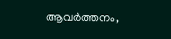ആവ‍ർത്തനം,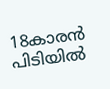18കാരൻ പിടിയിൽ